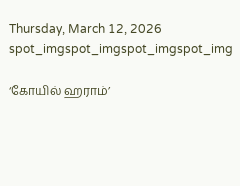Thursday, March 12, 2026
spot_imgspot_imgspot_imgspot_img

‘கோயில் ஹராம்’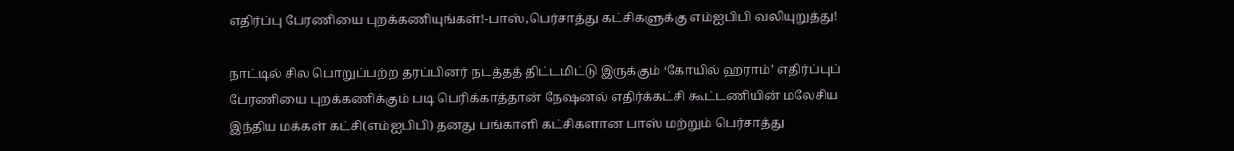எதிர்ப்பு பேரணியை புறக்கணியுங்கள்!-பாஸ்,பெர்சாத்து கட்சிகளுக்கு எம்ஐபிபி வலியுறுத்து!

நாட்டில் சில பொறுப்பற்ற தரப்பினர் நடத்தத் திட்டமிட்டு இருக்கும் ‘கோயில் ஹராம்’ எதிர்ப்புப் பேரணியை புறக்கணிக்கும் படி பெரிக்காத்தான் நேஷனல் எதிர்க்கட்சி கூட்டணியின் மலேசிய இந்திய மக்கள் கட்சி(எம்ஐபிபி) தனது பங்காளி கட்சிகளான பாஸ் மற்றும் பெர்சாத்து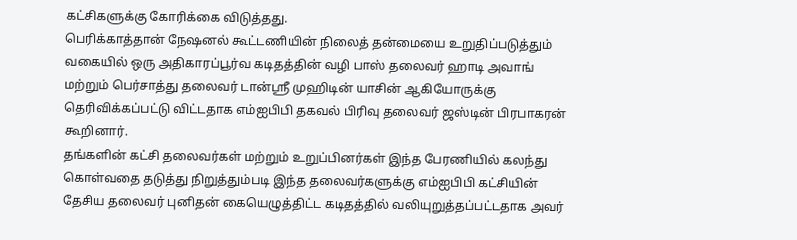கட்சிகளுக்கு கோரிக்கை விடுத்தது.
பெரிக்காத்தான் நேஷனல் கூட்டணியின் நிலைத் தன்மையை உறுதிப்படுத்தும் வகையில் ஒரு அதிகாரப்பூர்வ கடிதத்தின் வழி பாஸ் தலைவர் ஹாடி அவாங் மற்றும் பெர்சாத்து தலைவர் டான்ஶ்ரீ முஹிடின் யாசின் ஆகியோருக்கு தெரிவிக்கப்பட்டு விட்டதாக எம்ஐபிபி தகவல் பிரிவு தலைவர் ஜஸ்டின் பிரபாகரன் கூறினார்.
தங்களின் கட்சி தலைவர்கள் மற்றும் உறுப்பினர்கள் இந்த பேரணியில் கலந்து கொள்வதை தடுத்து நிறுத்தும்படி இந்த தலைவர்களுக்கு எம்ஐபிபி கட்சியின் தேசிய தலைவர் புனிதன் கையெழுத்திட்ட கடிதத்தில் வலியுறுத்தப்பட்டதாக அவர்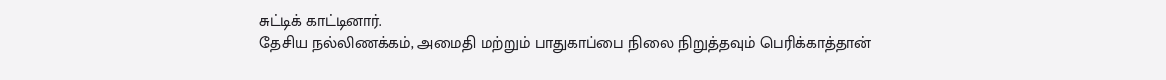சுட்டிக் காட்டினார்.
தேசிய நல்லிணக்கம், அமைதி மற்றும் பாதுகாப்பை நிலை நிறுத்தவும் பெரிக்காத்தான்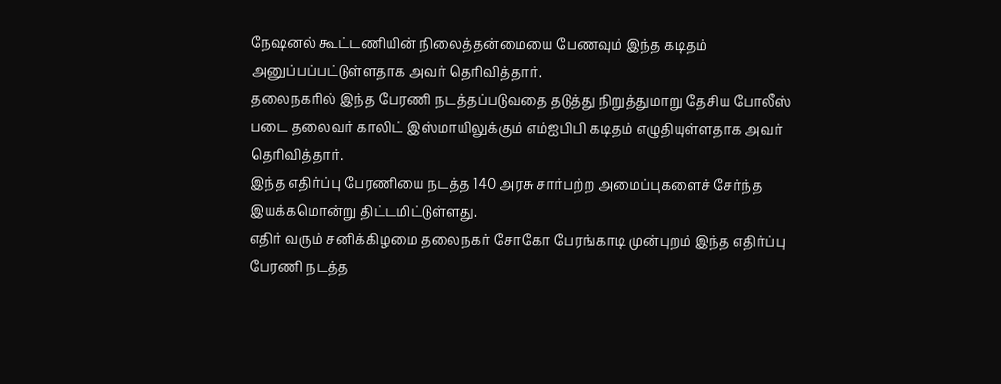நேஷனல் கூட்டணியின் நிலைத்தன்மையை பேணவும் இந்த கடிதம் அனுப்பப்பட்டுள்ளதாக அவர் தெரிவித்தார்.
தலைநகரில் இந்த பேரணி நடத்தப்படுவதை தடுத்து நிறுத்துமாறு தேசிய போலீஸ் படை தலைவர் காலிட் இஸ்மாயிலுக்கும் எம்ஐபிபி கடிதம் எழுதியுள்ளதாக அவர் தெரிவித்தார்.
இந்த எதிர்ப்பு பேரணியை நடத்த 140 அரசு சார்பற்ற அமைப்புகளைச் சேர்ந்த இயக்கமொன்று திட்டமிட்டுள்ளது.
எதிர் வரும் சனிக்கிழமை தலைநகர் சோகோ பேரங்காடி முன்புறம் இந்த எதிர்ப்பு பேரணி நடத்த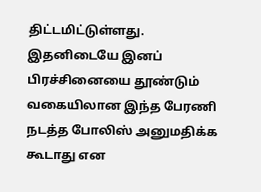திட்டமிட்டுள்ளது.
இதனிடையே இனப் பிரச்சினையை தூண்டும் வகையிலான இந்த பேரணி நடத்த போலிஸ் அனுமதிக்க கூடாது என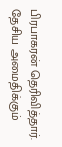பிரபாகரன் தெரிவித்தார்.
தேசிய அமைதிக்கும்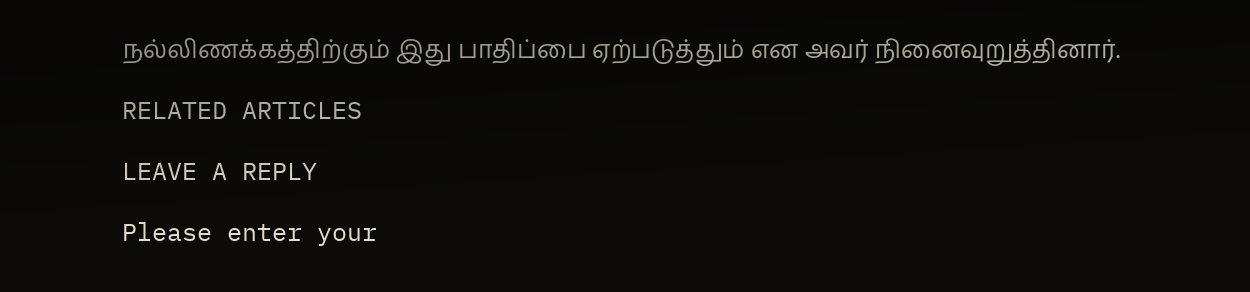நல்லிணக்கத்திற்கும் இது பாதிப்பை ஏற்படுத்தும் என அவர் நினைவுறுத்தினார்.

RELATED ARTICLES

LEAVE A REPLY

Please enter your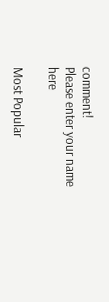comment!
Please enter your name here

Most Popular